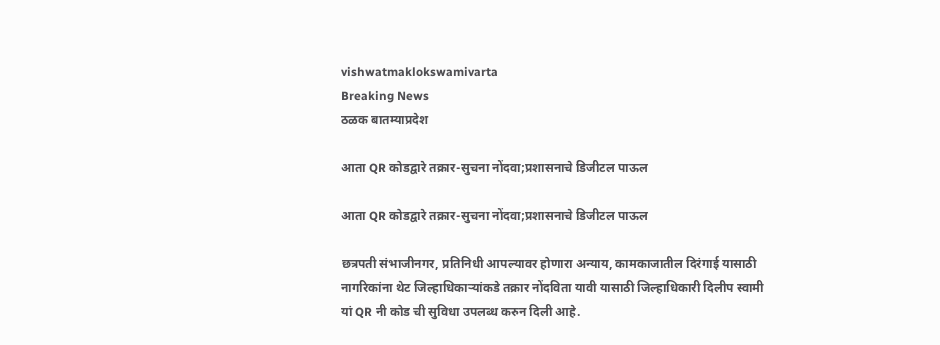vishwatmaklokswamivarta
Breaking News
ठळक बातम्याप्रदेश

आता QR कोडद्वारे तक्रार-सुचना नोंदवा;प्रशासनाचे डिजीटल पाऊल

आता QR कोडद्वारे तक्रार-सुचना नोंदवा;प्रशासनाचे डिजीटल पाऊल

छत्रपती संभाजीनगर, प्रतिनिधी आपल्यावर होणारा अन्याय, कामकाजातील दिरंगाई यासाठी नागरिकांना थेट जिल्हाधिकाऱ्यांकडे तक्रार नोंदविता यावी यासाठी जिल्हाधिकारी दिलीप स्वामी यां QR नी कोड ची सुविधा उपलब्ध करुन दिली आहे.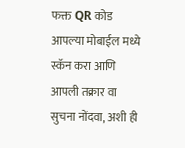फक्त QR कोड आपल्या मोबाईल मध्ये स्कॅन करा आणि आपली तक्रार वा सुचना नोंदवा, अशी ही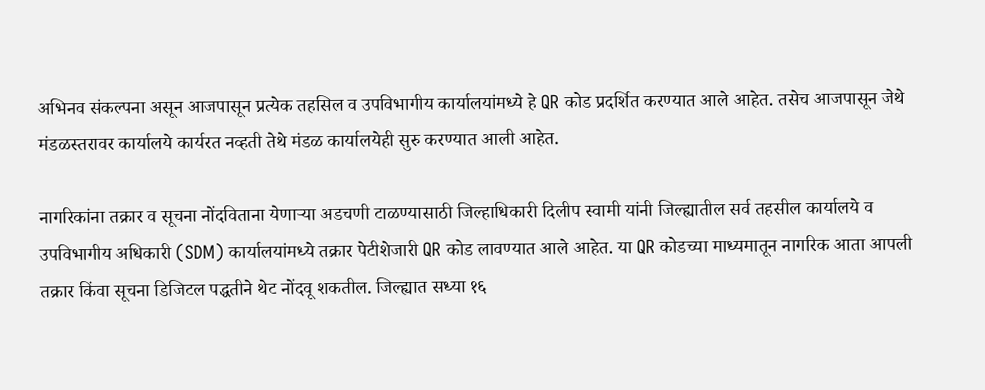अभिनव संकल्पना असून आजपासून प्रत्येक तहसिल व उपविभागीय कार्यालयांमध्ये हे QR कोड प्रदर्शित करण्यात आले आहेत. तसेच आजपासून जेथे मंडळस्तरावर कार्यालये कार्यरत नव्हती तेथे मंडळ कार्यालयेही सुरु करण्यात आली आहेत.

नागरिकांना तक्रार व सूचना नोंदविताना येणाऱ्या अडचणी टाळण्यासाठी जिल्हाधिकारी दिलीप स्वामी यांनी जिल्ह्यातील सर्व तहसील कार्यालये व उपविभागीय अधिकारी (SDM) कार्यालयांमध्ये तक्रार पेटीशेजारी QR कोड लावण्यात आले आहेत. या QR कोडच्या माध्यमातून नागरिक आता आपली तक्रार किंवा सूचना डिजिटल पद्धतीने थेट नोंदवू शकतील. जिल्ह्यात सध्या १६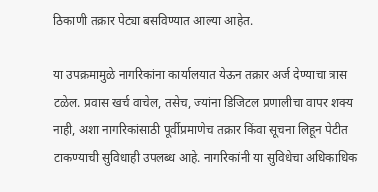ठिकाणी तक्रार पेट्या बसविण्यात आल्या आहेत.

या उपक्रमामुळे नागरिकांना कार्यालयात येऊन तक्रार अर्ज देण्याचा त्रास टळेल. प्रवास खर्च वाचेल, तसेच, ज्यांना डिजिटल प्रणालीचा वापर शक्य नाही, अशा नागरिकांसाठी पूर्वीप्रमाणेच तक्रार किंवा सूचना लिहून पेटीत टाकण्याची सुविधाही उपलब्ध आहे. नागरिकांनी या सुविधेचा अधिकाधिक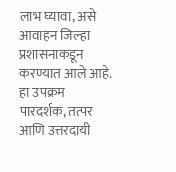लाभ घ्यावा, असे आवाहन जिल्हा प्रशासनाकडून करण्यात आले आहे. हा उपक्रम पारदर्शक, तत्पर आणि उत्तरदायी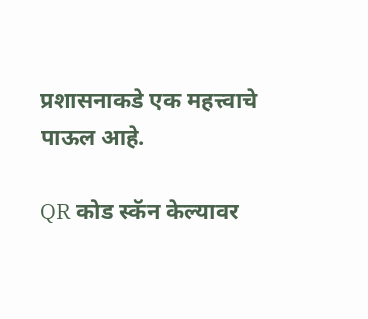प्रशासनाकडे एक महत्त्वाचे पाऊल आहे.

QR कोड स्कॅन केल्यावर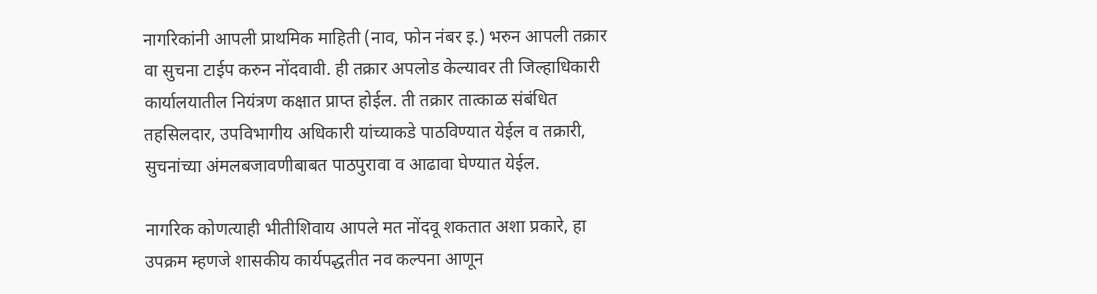नागरिकांनी आपली प्राथमिक माहिती (नाव, फोन नंबर इ.) भरुन आपली तक्रार वा सुचना टाईप करुन नोंदवावी. ही तक्रार अपलोड केल्यावर ती जिल्हाधिकारी कार्यालयातील नियंत्रण कक्षात प्राप्त होईल. ती तक्रार तात्काळ संबंधित तहसिलदार, उपविभागीय अधिकारी यांच्याकडे पाठविण्यात येईल व तक्रारी, सुचनांच्या अंमलबजावणीबाबत पाठपुरावा व आढावा घेण्यात येईल.

नागरिक कोणत्याही भीतीशिवाय आपले मत नोंदवू शकतात अशा प्रकारे, हा उपक्रम म्हणजे शासकीय कार्यपद्धतीत नव कल्पना आणून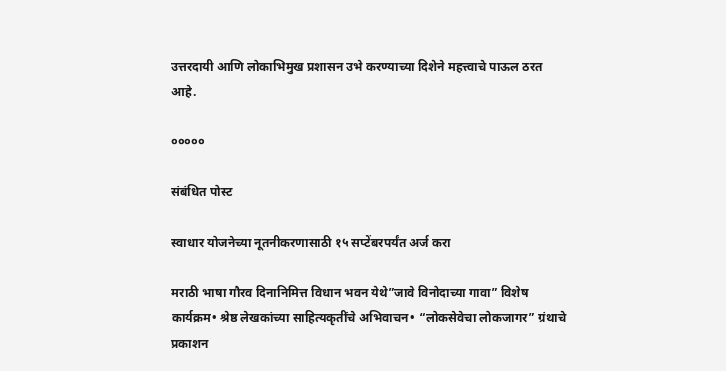उत्तरदायी आणि लोकाभिमुख प्रशासन उभे करण्याच्या दिशेने महत्त्वाचे पाऊल ठरत आहे.

०००००

संबंधित पोस्ट

स्वाधार योजनेच्या नूतनीकरणासाठी १५ सप्टेंबरपर्यंत अर्ज करा

मराठी भाषा गौरव दिनानिमित्त विधान भवन येथे”जावे विनोदाच्या गावा” विशेष कार्यक्रम• श्रेष्ठ लेखकांच्या साहित्यकृतींचे अभिवाचन• “लोकसेवेचा लोकजागर” ग्रंथाचे प्रकाशन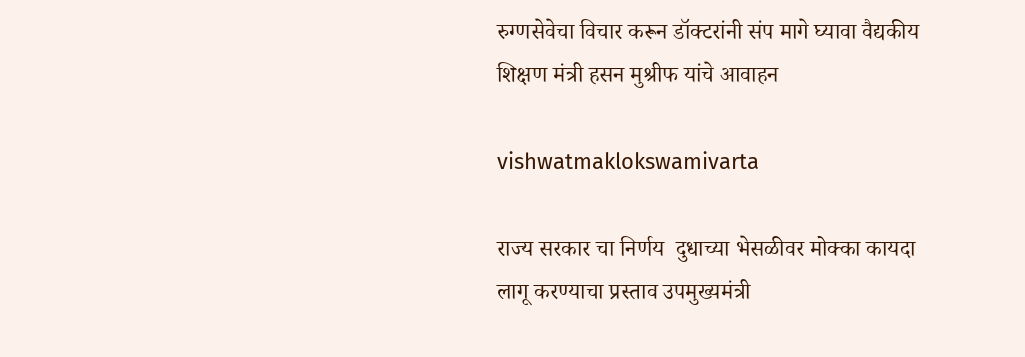रुग्णसेवेचा विचार करून डॉक्टरांनी संप मागे घ्यावा वैद्यकीय शिक्षण मंत्री हसन मुश्रीफ यांचे आवाहन

vishwatmaklokswamivarta

राज्य सरकार चा निर्णय  दुधाच्या भेसळीवर मोक्का कायदा लागू करण्याचा प्रस्ताव उपमुख्यमंत्री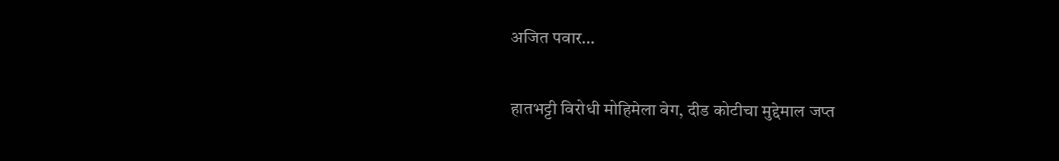अजित पवार…

हातभट्टी विरोधी मोहिमेला वेग, दीड कोटीचा मुद्देमाल जप्त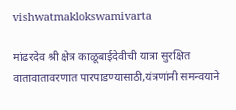vishwatmaklokswamivarta

मांढरदेव श्री क्षेत्र काळूबाईदेवीची यात्रा सुरक्षित वातावातावरणात पारपाडण्यासाठी,यंत्रणांनी समन्वयाने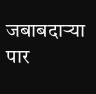जबाबदाऱ्या पार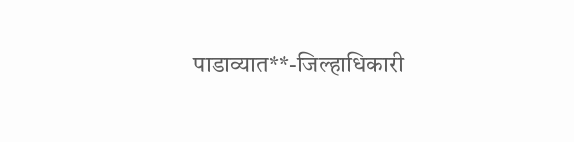पाडाव्यात**-जिल्हाधिकारी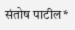संतोष पाटील*